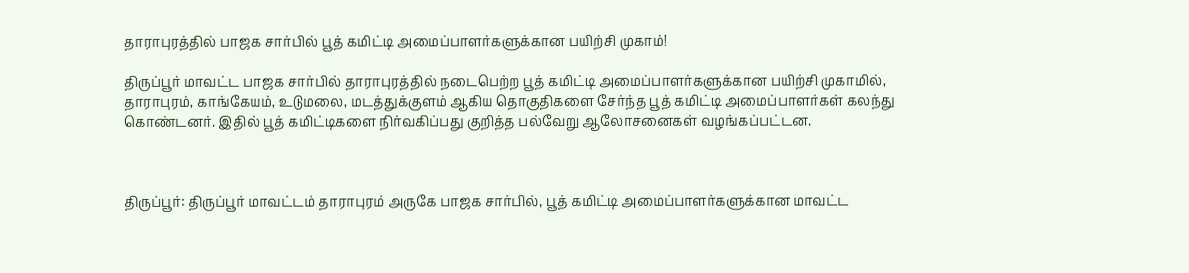தாராபுரத்தில் பாஜக சார்பில் பூத் கமிட்டி அமைப்பாளர்களுக்கான பயிற்சி முகாம்!

திருப்பூர் மாவட்ட பாஜக சார்பில் தாராபுரத்தில் நடைபெற்ற பூத் கமிட்டி அமைப்பாளர்களுக்கான பயிற்சி முகாமில், தாராபுரம், காங்கேயம், உடுமலை, மடத்துக்குளம் ஆகிய தொகுதிகளை சேர்ந்த பூத் கமிட்டி அமைப்பாளர்கள் கலந்து கொண்டனர். இதில் பூத் கமிட்டிகளை நிர்வகிப்பது குறித்த பல்வேறு ஆலோசனைகள் வழங்கப்பட்டன.



திருப்பூர்: திருப்பூர் மாவட்டம் தாராபுரம் அருகே பாஜக சார்பில், பூத் கமிட்டி அமைப்பாளர்களுக்கான மாவட்ட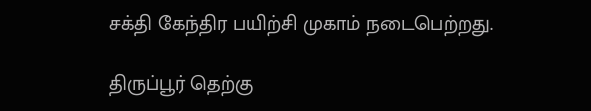சக்தி கேந்திர பயிற்சி முகாம் நடைபெற்றது.

திருப்பூர் தெற்கு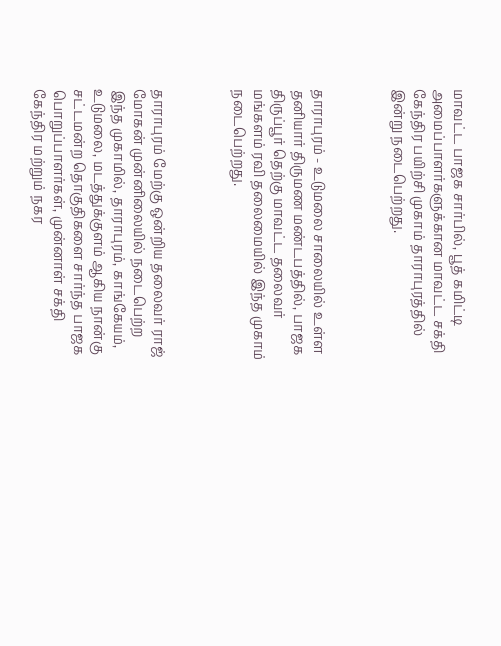மாவட்ட பாஜக சார்பில், பூத் கமிட்டி அமைப்பாளர்களுக்கான மாவட்ட சக்தி கேந்திர பயிற்சி முகாம் தாராபுரத்தில் இன்று நடைபெற்றது.



தாராபுரம் - உடுமலை சாலையில் உள்ள தனியார் திருமண மண்டபத்தில், பாஜக திருப்பூர் தெற்கு மாவட்ட தலைவர் மங்களம் ரவி தலைமையில் இந்த முகாம் நடைபெற்றது.



தாராபுரம் மேற்கு ஒன்றிய தலைவர் ராஜ் மோகன் முன்னிலையில் நடைபெற்ற இந்த முகாமில், தாராபுரம், காங்கேயம், உடுமலை, மடத்துக்குளம் ஆகிய நான்கு சட்டமன்ற தொகுதிகளை சார்ந்த பாஜக பொறுப்பாளர்கள், முன்னாள் சக்தி கேந்திர மற்றும் நகர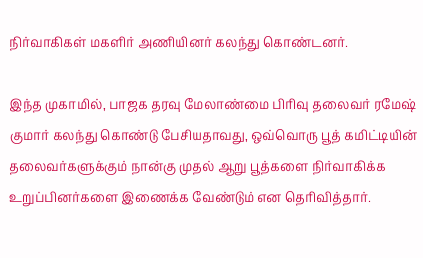நிர்வாகிகள் மகளிர் அணியினர் கலந்து கொண்டனர்.

இந்த முகாமில், பாஜக தரவு மேலாண்மை பிரிவு தலைவர் ரமேஷ் குமார் கலந்து கொண்டு பேசியதாவது, ஒவ்வொரு பூத் கமிட்டியின் தலைவர்களுக்கும் நான்கு முதல் ஆறு பூத்களை நிர்வாகிக்க உறுப்பினர்களை இணைக்க வேண்டும் என தெரிவித்தார்.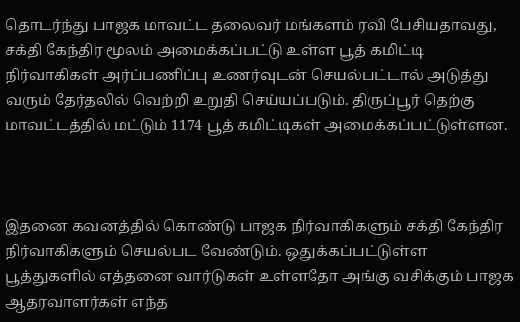தொடர்ந்து பாஜக மாவட்ட தலைவர் மங்களம் ரவி பேசியதாவது, சக்தி கேந்திர மூலம் அமைக்கப்பட்டு உள்ள பூத் கமிட்டி நிர்வாகிகள் அர்ப்பணிப்பு உணர்வுடன் செயல்பட்டால் அடுத்து வரும் தேர்தலில் வெற்றி உறுதி செய்யப்படும். திருப்பூர் தெற்கு மாவட்டத்தில் மட்டும் 1174 பூத் கமிட்டிகள் அமைக்கப்பட்டுள்ளன.



இதனை கவனத்தில் கொண்டு பாஜக நிர்வாகிகளும் சக்தி கேந்திர நிர்வாகிகளும் செயல்பட வேண்டும். ஒதுக்கப்பட்டுள்ள பூத்துகளில் எத்தனை வார்டுகள் உள்ளதோ அங்கு வசிக்கும் பாஜக ஆதரவாளர்கள் எந்த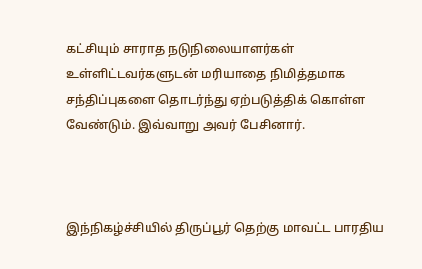கட்சியும் சாராத நடுநிலையாளர்கள் உள்ளிட்டவர்களுடன் மரியாதை நிமித்தமாக சந்திப்புகளை தொடர்ந்து ஏற்படுத்திக் கொள்ள வேண்டும். இவ்வாறு அவர் பேசினார்.



இந்நிகழ்ச்சியில் திருப்பூர் தெற்கு மாவட்ட பாரதிய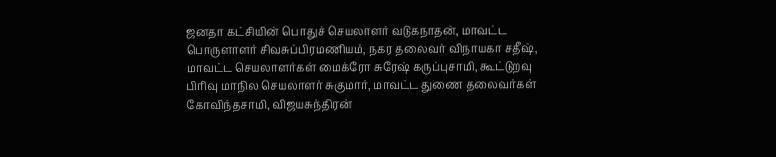ஜனதா கட்சியின் பொதுச் செயலாளர் வடுகநாதன், மாவட்ட பொருளாளர் சிவசுப்பிரமணியம், நகர தலைவர் விநாயகா சதீஷ், மாவட்ட செயலாளர்கள் மைக்ரோ சுரேஷ் கருப்புசாமி, கூட்டுறவு பிரிவு மாநில செயலாளர் சுகுமார், மாவட்ட துணை தலைவர்கள் கோவிந்தசாமி, விஜயசுந்திரன்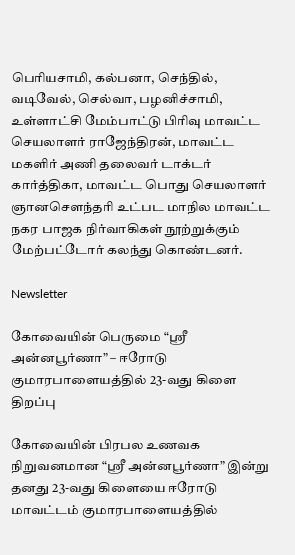பெரியசாமி, கல்பனா, செந்தில், வடிவேல், செல்வா, பழனிச்சாமி, உள்ளாட்சி மேம்பாட்டு பிரிவு மாவட்ட செயலாளர் ராஜேந்திரன், மாவட்ட மகளிர் அணி தலைவர் டாக்டர் கார்த்திகா, மாவட்ட பொது செயலாளர் ஞானசௌந்தரி உட்பட மாநில மாவட்ட நகர பாஜக நிர்வாகிகள் நூற்றுக்கும் மேற்பட்டோர் கலந்து கொண்டனர்.

Newsletter

கோவையின் பெருமை “ஸ்ரீ அன்னபூர்ணா” – ஈரோடு குமாரபாளையத்தில் 23-வது கிளை திறப்பு

கோவையின் பிரபல உணவக நிறுவனமான “ஸ்ரீ அன்னபூர்ணா” இன்று தனது 23-வது கிளையை ஈரோடு மாவட்டம் குமாரபாளையத்தில்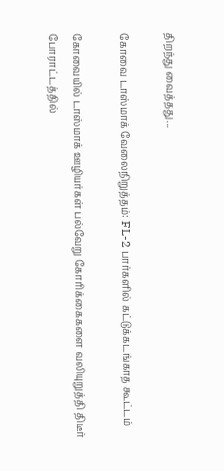திறந்து வைத்தது...

கோவை டாஸ்மாக் வேலைநிறுத்தம்: FL-2 பார்களில் கட்டுக்கடங்காத கூட்டம்

கோவையில் டாஸ்மாக் ஊழியர்கள் பல்வேறு கோரிக்கைகளை வலியுறுத்தி திடீர் போராட்டத்தில்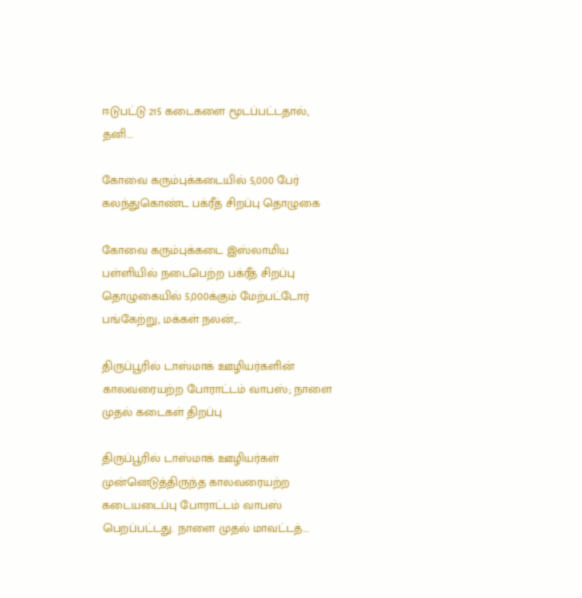ஈடுபட்டு 215 கடைகளை மூடப்பட்டதால், தனி...

கோவை கரும்புக்கடையில் 5,000 பேர் கலந்துகொண்ட பக்ரீத் சிறப்பு தொழுகை

கோவை கரும்புக்கடை இஸ்லாமிய பள்ளியில் நடைபெற்ற பக்ரீத் சிறப்பு தொழுகையில் 5,000க்கும் மேற்பட்டோர் பங்கேற்று, மக்கள் நலன்,...

திருப்பூரில் டாஸ்மாக் ஊழியர்களின் காலவரையற்ற போராட்டம் வாபஸ்; நாளை முதல் கடைகள் திறப்பு

திருப்பூரில் டாஸ்மாக் ஊழியர்கள் முன்னெடுத்திருந்த காலவரையற்ற கடையடைப்பு போராட்டம் வாபஸ் பெறப்பட்டது. நாளை முதல் மாவட்டத்...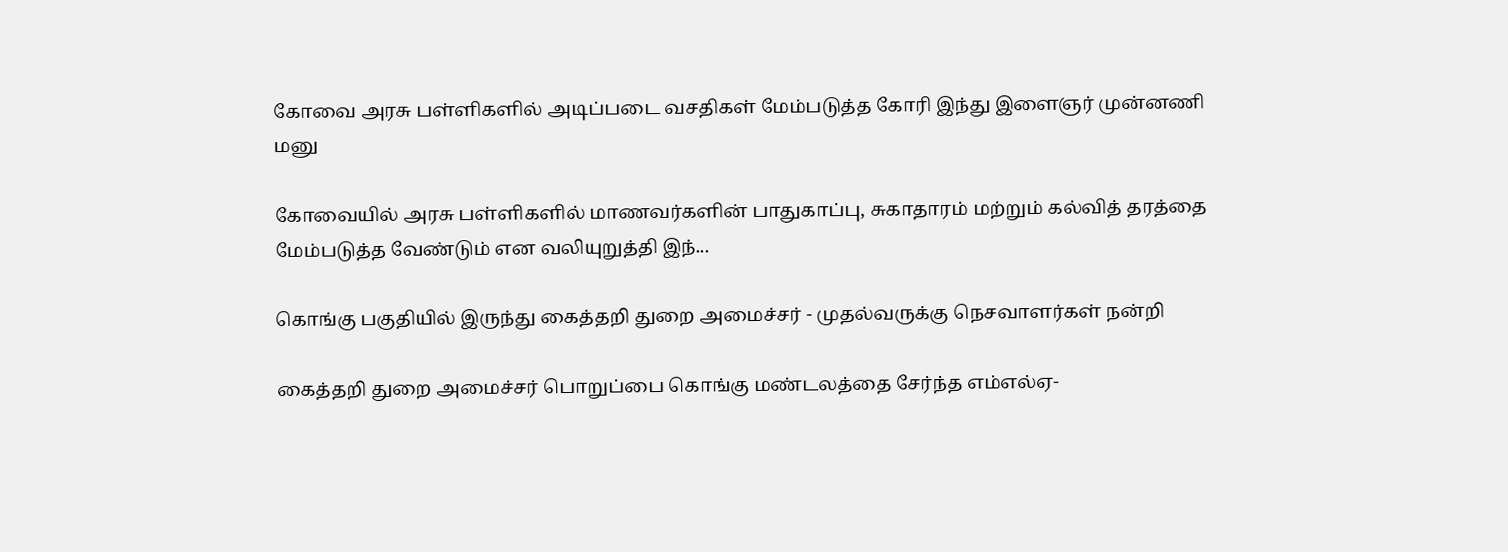கோவை அரசு பள்ளிகளில் அடிப்படை வசதிகள் மேம்படுத்த கோரி இந்து இளைஞர் முன்னணி மனு

கோவையில் அரசு பள்ளிகளில் மாணவர்களின் பாதுகாப்பு, சுகாதாரம் மற்றும் கல்வித் தரத்தை மேம்படுத்த வேண்டும் என வலியுறுத்தி இந்...

கொங்கு பகுதியில் இருந்து கைத்தறி துறை அமைச்சர் - முதல்வருக்கு நெசவாளர்கள் நன்றி

கைத்தறி துறை அமைச்சர் பொறுப்பை கொங்கு மண்டலத்தை சேர்ந்த எம்எல்ஏ-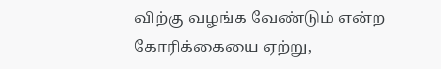விற்கு வழங்க வேண்டும் என்ற கோரிக்கையை ஏற்று,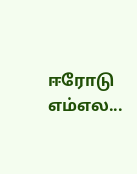ஈரோடு எம்எல...